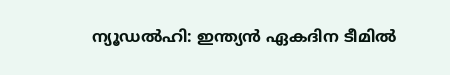ന്യൂഡൽഹി: ഇന്ത്യൻ ഏകദിന ടീമിൽ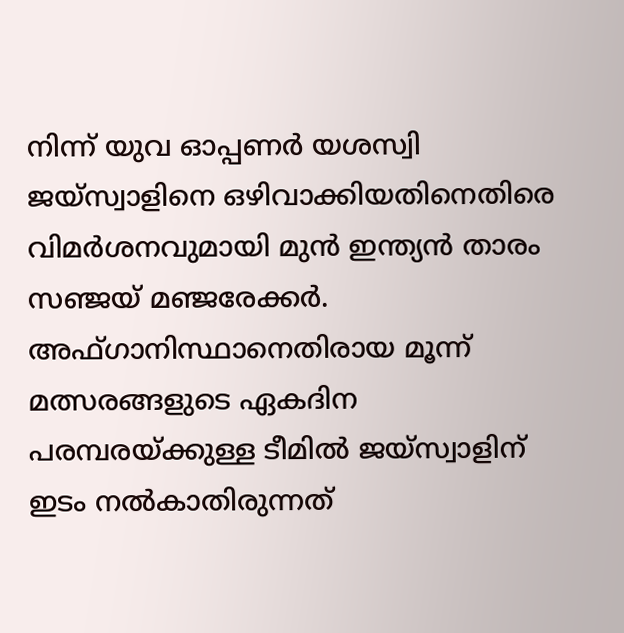നിന്ന് യുവ ഓപ്പണർ യശസ്വി ജയ്സ്വാളിനെ ഒഴിവാക്കിയതിനെതിരെ വിമർശനവുമായി മുൻ ഇന്ത്യൻ താരം സഞ്ജയ് മഞ്ജരേക്കർ. അഫ്ഗാനിസ്ഥാനെതിരായ മൂന്ന് മത്സരങ്ങളുടെ ഏകദിന പരമ്പരയ്ക്കുള്ള ടീമിൽ ജയ്സ്വാളിന് ഇടം നൽകാതിരുന്നത്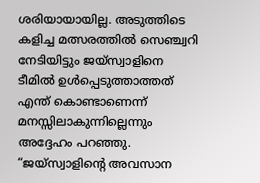ശരിയായായില്ല. അടുത്തിടെ കളിച്ച മത്സരത്തിൽ സെഞ്ച്വറി നേടിയിട്ടും ജയ്സ്വാളിനെ ടീമിൽ ഉൾപ്പെടുത്താത്തത് എന്ത് കൊണ്ടാണെന്ന് മനസ്സിലാകുന്നില്ലെന്നും അദ്ദേഹം പറഞ്ഞു.
“ജയ്സ്വാളിന്റെ അവസാന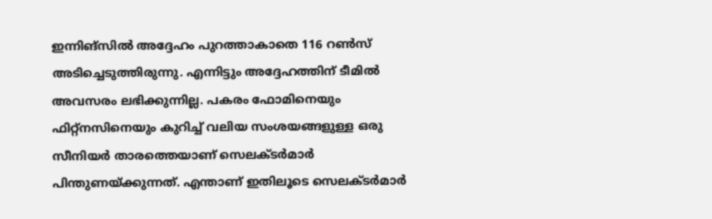ഇന്നിങ്സിൽ അദ്ദേഹം പുറത്താകാതെ 116 റൺസ് അടിച്ചെടുത്തിരുന്നു. എന്നിട്ടും അദ്ദേഹത്തിന് ടീമിൽ അവസരം ലഭിക്കുന്നില്ല. പകരം ഫോമിനെയും ഫിറ്റ്നസിനെയും കുറിച്ച് വലിയ സംശയങ്ങളുള്ള ഒരു സീനിയർ താരത്തെയാണ് സെലക്ടർമാർ പിന്തുണയ്ക്കുന്നത്. എന്താണ് ഇതിലൂടെ സെലക്ടർമാർ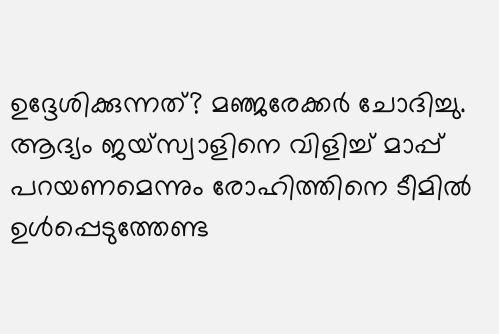ഉദ്ദേശിക്കുന്നത്? മഞ്ജരേക്കർ ചോദിച്ചു.
ആദ്യം ജയ്സ്വാളിനെ വിളിച്ച് മാപ്പ് പറയണമെന്നും രോഹിത്തിനെ ടീമിൽ ഉൾപ്പെടുത്തേണ്ട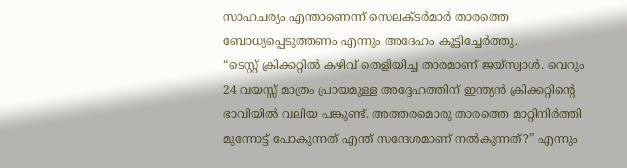സാഹചര്യം എന്താണെന്ന് സെലക്ടർമാർ താരത്തെ ബോധ്യപ്പെടുത്തണം എന്നും അദേഹം കൂട്ടിച്ചേർത്തു.
“ടെസ്റ്റ് ക്രിക്കറ്റിൽ കഴിവ് തെളിയിച്ച താരമാണ് ജയ്സ്വാൾ. വെറും 24 വയസ്സ് മാത്രം പ്രായമുള്ള അദ്ദേഹത്തിന് ഇന്ത്യൻ ക്രിക്കറ്റിന്റെ ഭാവിയിൽ വലിയ പങ്കുണ്ട്. അത്തരമൊരു താരത്തെ മാറ്റിനിർത്തി മുന്നോട്ട് പോകുന്നത് എന്ത് സന്ദേശമാണ് നൽകുന്നത്?” എന്നും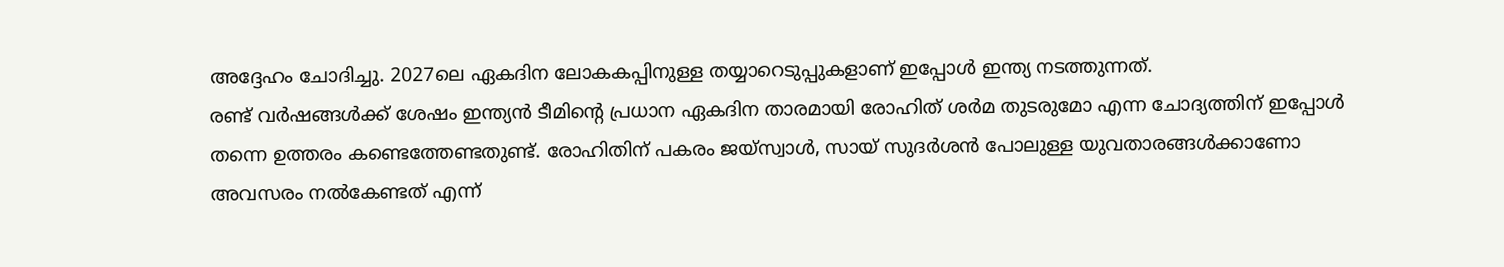അദ്ദേഹം ചോദിച്ചു. 2027ലെ ഏകദിന ലോകകപ്പിനുള്ള തയ്യാറെടുപ്പുകളാണ് ഇപ്പോൾ ഇന്ത്യ നടത്തുന്നത്.
രണ്ട് വർഷങ്ങൾക്ക് ശേഷം ഇന്ത്യൻ ടീമിന്റെ പ്രധാന ഏകദിന താരമായി രോഹിത് ശർമ തുടരുമോ എന്ന ചോദ്യത്തിന് ഇപ്പോൾ തന്നെ ഉത്തരം കണ്ടെത്തേണ്ടതുണ്ട്. രോഹിതിന് പകരം ജയ്സ്വാൾ, സായ് സുദർശൻ പോലുള്ള യുവതാരങ്ങൾക്കാണോ അവസരം നൽകേണ്ടത് എന്ന്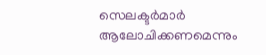സെലക്ടർമാർ ആലോചിക്കണമെന്നും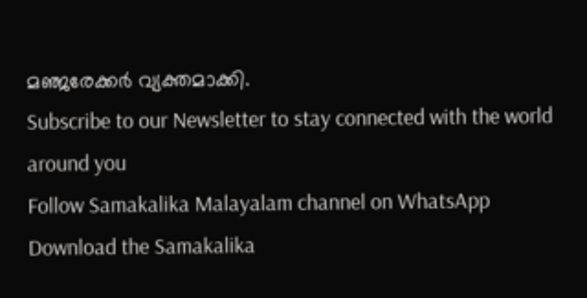മഞ്ജരേക്കർ വ്യക്തമാക്കി.
Subscribe to our Newsletter to stay connected with the world around you
Follow Samakalika Malayalam channel on WhatsApp
Download the Samakalika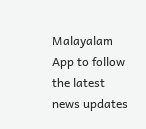Malayalam App to follow the latest news updates